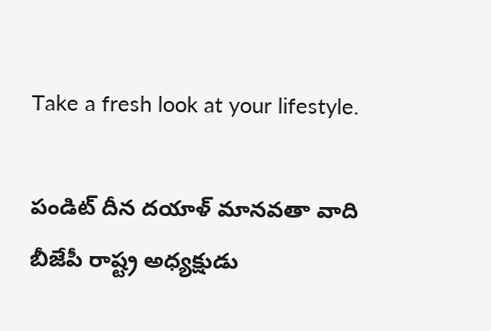Take a fresh look at your lifestyle.

పండిట్ దీన దయాళ్ మానవతా వాది బీజేపీ రాష్ట్ర అధ్యక్షుడు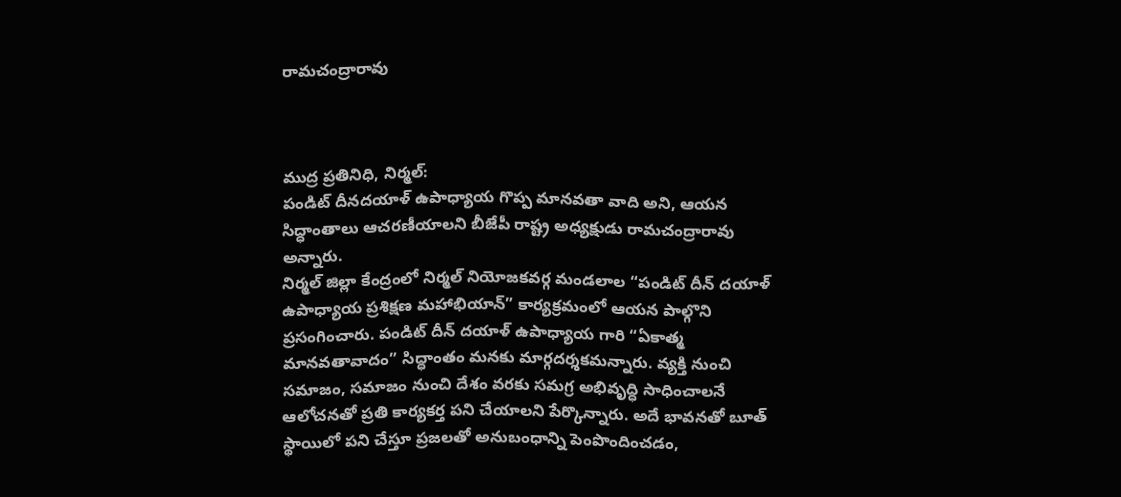రామచంద్రారావు



ముద్ర ప్రతినిధి, నిర్మల్:
పండిట్ దీనదయాళ్ ఉపాధ్యాయ గొప్ప మానవతా వాది అని, ఆయన సిద్ధాంతాలు ఆచరణీయాలని బీజేపీ రాష్ట్ర అధ్యక్షుడు రామచంద్రారావు అన్నారు.
నిర్మల్ జిల్లా కేంద్రంలో నిర్మల్ నియోజకవర్గ మండలాల “పండిట్ దీన్ దయాళ్ ఉపాధ్యాయ ప్రశిక్షణ మహాభియాన్” కార్యక్రమంలో ఆయన పాల్గొని ప్రసంగించారు. పండిట్ దీన్ దయాళ్ ఉపాధ్యాయ గారి “ఏకాత్మ మానవతావాదం” సిద్ధాంతం మనకు మార్గదర్శకమన్నారు. వ్యక్తి నుంచి సమాజం, సమాజం నుంచి దేశం వరకు సమగ్ర అభివృద్ధి సాధించాలనే ఆలోచనతో ప్రతి కార్యకర్త పని చేయాలని పేర్కొన్నారు. అదే భావనతో బూత్ స్థాయిలో పని చేస్తూ ప్రజలతో అనుబంధాన్ని పెంపొందించడం,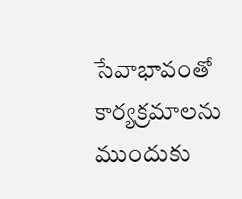సేవాభావంతో కార్యక్రమాలను ముందుకు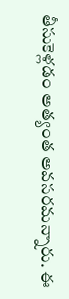తీసుకెళ్లడం అత్యంత అవసరమన్నారు. ఈ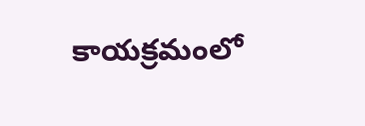కాయక్రమంలో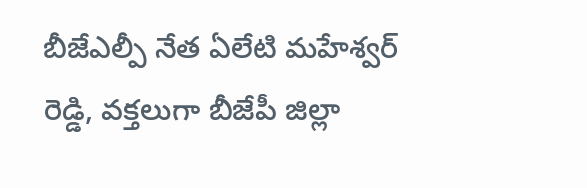బీజేఎల్పీ నేత ఏలేటి మహేశ్వర్ రెడ్డి, వక్తలుగా బీజేపీ జిల్లా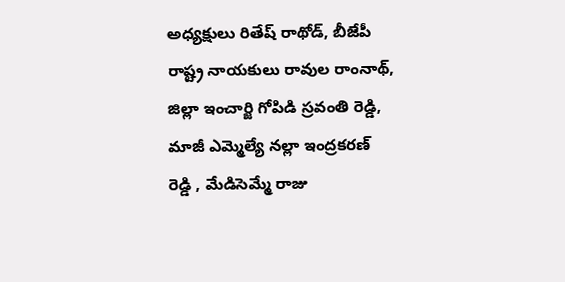అధ్యక్షులు రితేష్ రాథోడ్, బీజేపీ రాష్ట్ర నాయకులు రావుల రాంనాథ్, జిల్లా ఇంచార్జి గోపిడి స్రవంతి రెడ్డి, మాజీ ఎమ్మెల్యే నల్లా ఇంద్రకరణ్ రెడ్డి , మేడిసెమ్మే రాజు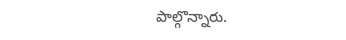పాల్గొన్నారు.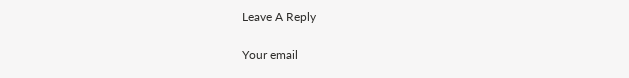Leave A Reply

Your email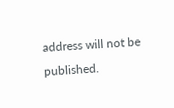address will not be published.